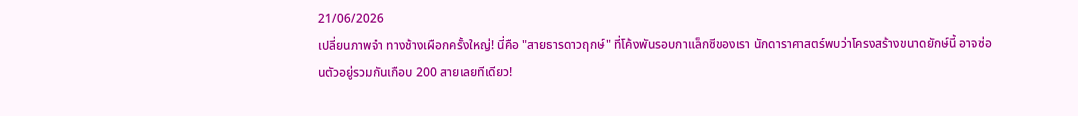21/06/2026
เปลี่ยนภาพจำ ทางช้างเผือกครั้งใหญ่! นี่คือ "สายธารดาวฤกษ์" ที่โค้งพันรอบกาแล็กซีของเรา นักดาราศาสตร์พบว่าโครงสร้างขนาดยักษ์นี้ อาจซ่อนตัวอยู่รวมกันเกือบ 200 สายเลยทีเดียว!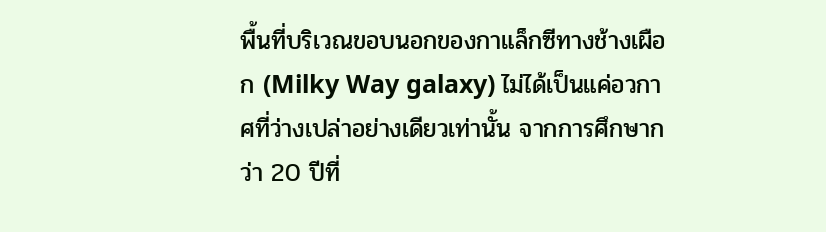พื้นที่บริเวณขอบนอกของกาแล็กซีทางช้างเผือก (Milky Way galaxy) ไม่ได้เป็นแค่อวกาศที่ว่างเปล่าอย่างเดียวเท่านั้น จากการศึกษากว่า 20 ปีที่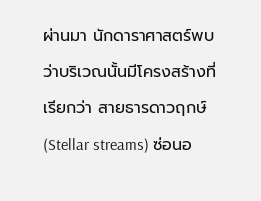ผ่านมา นักดาราศาสตร์พบว่าบริเวณนั้นมีโครงสร้างที่เรียกว่า สายธารดาวฤกษ์ (Stellar streams) ซ่อนอ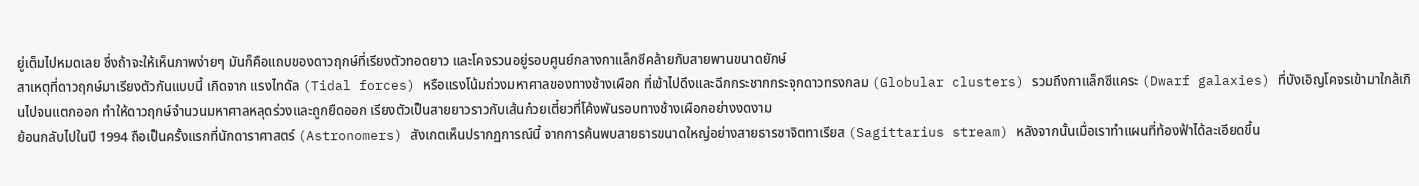ยู่เต็มไปหมดเลย ซึ่งถ้าจะให้เห็นภาพง่ายๆ มันก็คือแถบของดาวฤกษ์ที่เรียงตัวทอดยาว และโคจรวนอยู่รอบศูนย์กลางกาแล็กซีคล้ายกับสายพานขนาดยักษ์
สาเหตุที่ดาวฤกษ์มาเรียงตัวกันแบบนี้ เกิดจาก แรงไทดัล (Tidal forces) หรือแรงโน้มถ่วงมหาศาลของทางช้างเผือก ที่เข้าไปดึงและฉีกกระชากกระจุกดาวทรงกลม (Globular clusters) รวมถึงกาแล็กซีแคระ (Dwarf galaxies) ที่บังเอิญโคจรเข้ามาใกล้เกินไปจนแตกออก ทำให้ดาวฤกษ์จำนวนมหาศาลหลุดร่วงและถูกยืดออก เรียงตัวเป็นสายยาวราวกับเส้นก๋วยเตี๋ยวที่โค้งพันรอบทางช้างเผือกอย่างงดงาม
ย้อนกลับไปในปี 1994 ถือเป็นครั้งแรกที่นักดาราศาสตร์ (Astronomers) สังเกตเห็นปรากฏการณ์นี้ จากการค้นพบสายธารขนาดใหญ่อย่างสายธารซาจิตทาเรียส (Sagittarius stream) หลังจากนั้นเมื่อเราทำแผนที่ท้องฟ้าได้ละเอียดขึ้น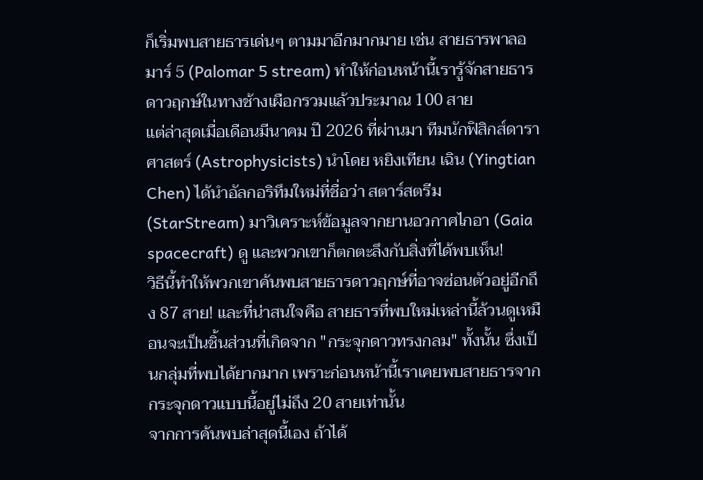ก็เริ่มพบสายธารเด่นๆ ตามมาอีกมากมาย เช่น สายธารพาลอมาร์ 5 (Palomar 5 stream) ทำให้ก่อนหน้านี้เรารู้จักสายธารดาวฤกษ์ในทางช้างเผือกรวมแล้วประมาณ 100 สาย
แต่ล่าสุดเมื่อเดือนมีนาคม ปี 2026 ที่ผ่านมา ทีมนักฟิสิกส์ดาราศาสตร์ (Astrophysicists) นำโดย หยิงเทียน เฉิน (Yingtian Chen) ได้นำอัลกอริทึมใหม่ที่ชื่อว่า สตาร์สตรีม (StarStream) มาวิเคราะห์ข้อมูลจากยานอวกาศไกอา (Gaia spacecraft) ดู และพวกเขาก็ตกตะลึงกับสิ่งที่ได้พบเห็น!
วิธีนี้ทำให้พวกเขาค้นพบสายธารดาวฤกษ์ที่อาจซ่อนตัวอยู่อีกถึง 87 สาย! และที่น่าสนใจคือ สายธารที่พบใหม่เหล่านี้ล้วนดูเหมือนจะเป็นชิ้นส่วนที่เกิดจาก "กระจุกดาวทรงกลม" ทั้งนั้น ซึ่งเป็นกลุ่มที่พบได้ยากมาก เพราะก่อนหน้านี้เราเคยพบสายธารจากกระจุกดาวแบบนี้อยู่ไม่ถึง 20 สายเท่านั้น
จากการค้นพบล่าสุดนี้เอง ถ้าได้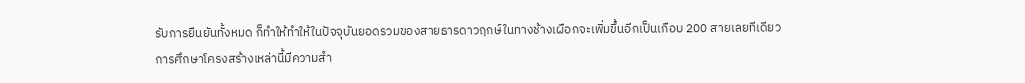รับการยืนยันทั้งหมด ก็ทำให้ทำให้ในปัจจุบันยอดรวมของสายธารดาวฤกษ์ในทางช้างเผือกจะเพิ่มขึ้นอีกเป็นเกือบ 200 สายเลยทีเดียว
การศึกษาโครงสร้างเหล่านี้มีความสำ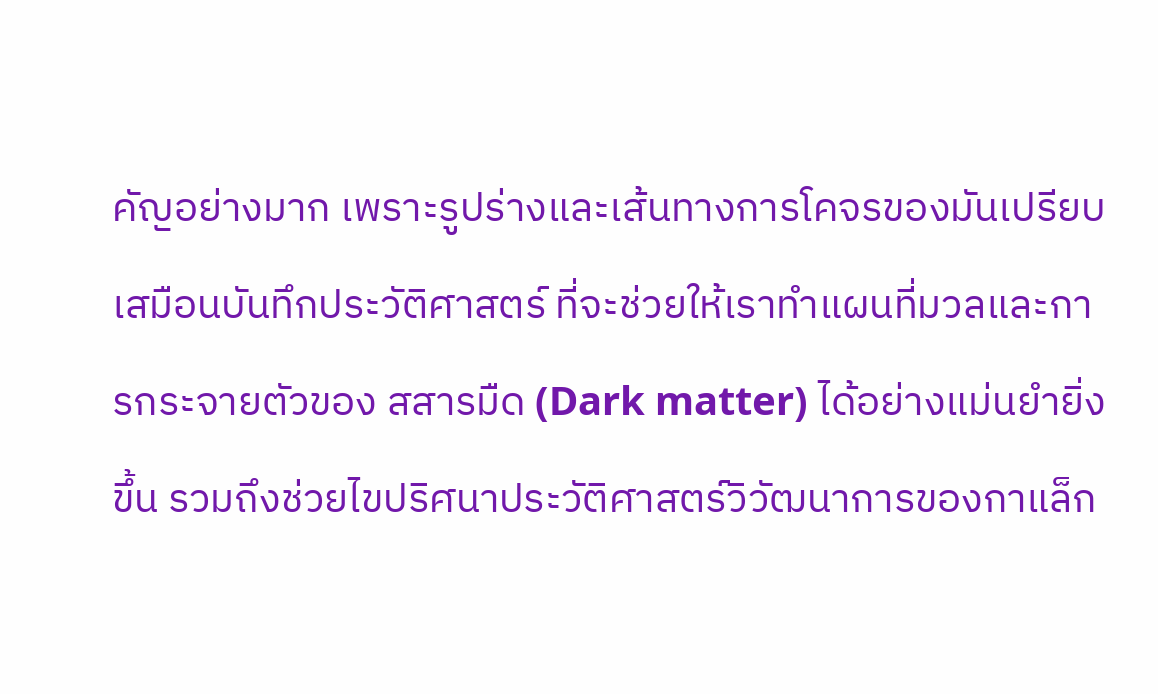คัญอย่างมาก เพราะรูปร่างและเส้นทางการโคจรของมันเปรียบเสมือนบันทึกประวัติศาสตร์ ที่จะช่วยให้เราทำแผนที่มวลและการกระจายตัวของ สสารมืด (Dark matter) ได้อย่างแม่นยำยิ่งขึ้น รวมถึงช่วยไขปริศนาประวัติศาสตร์วิวัฒนาการของกาแล็ก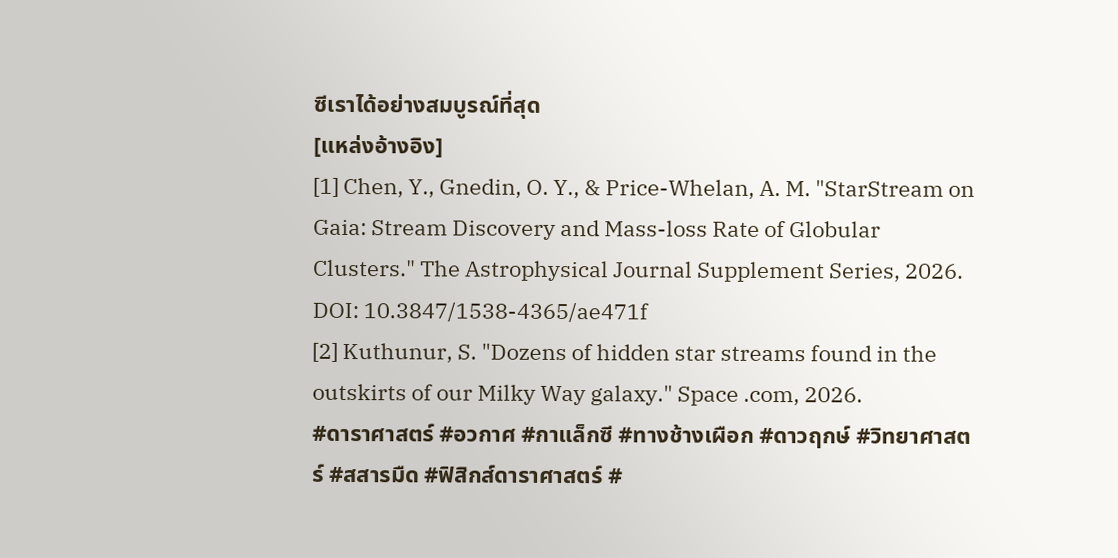ซีเราได้อย่างสมบูรณ์ที่สุด
[แหล่งอ้างอิง]
[1] Chen, Y., Gnedin, O. Y., & Price-Whelan, A. M. "StarStream on Gaia: Stream Discovery and Mass-loss Rate of Globular Clusters." The Astrophysical Journal Supplement Series, 2026. DOI: 10.3847/1538-4365/ae471f
[2] Kuthunur, S. "Dozens of hidden star streams found in the outskirts of our Milky Way galaxy." Space .com, 2026.
#ดาราศาสตร์ #อวกาศ #กาแล็กซี #ทางช้างเผือก #ดาวฤกษ์ #วิทยาศาสตร์ #สสารมืด #ฟิสิกส์ดาราศาสตร์ #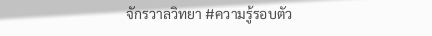จักรวาลวิทยา #ความรู้รอบตัว